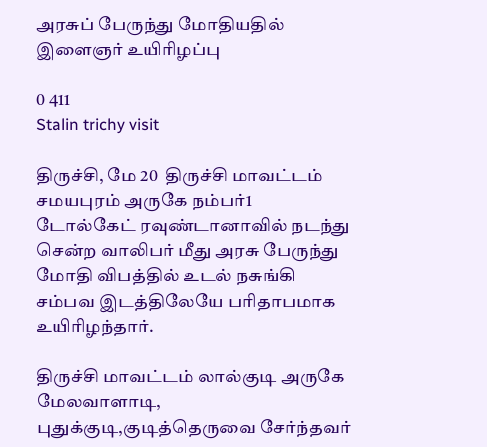அரசுப் பேருந்து மோதியதில் இளைஞர் உயிரிழப்பு

0 411
Stalin trichy visit

திருச்சி, மே 20  திருச்சி மாவட்டம் சமயபுரம் அருகே நம்பர்1 டோல்கேட் ரவுண்டானாவில் நடந்து சென்ற வாலிபர் மீது அரசு பேருந்து மோதி விபத்தில் உடல் நசுங்கி சம்பவ இடத்திலேயே பரிதாபமாக உயிரிழந்தார்.

திருச்சி மாவட்டம் லால்குடி அருகே மேலவாளாடி, புதுக்குடி,குடித்தெருவை சேர்ந்தவர்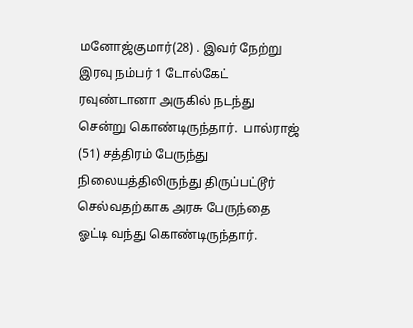மனோஜ்குமார்(28) . இவர் நேற்று இரவு நம்பர் 1 டோல்கேட் ரவுண்டானா அருகில் நடந்து சென்று கொண்டிருந்தார்.  பால்ராஜ் (51) சத்திரம் பேருந்து நிலையத்திலிருந்து திருப்பட்டூர் செல்வதற்காக அரசு பேருந்தை ஓட்டி வந்து கொண்டிருந்தார்.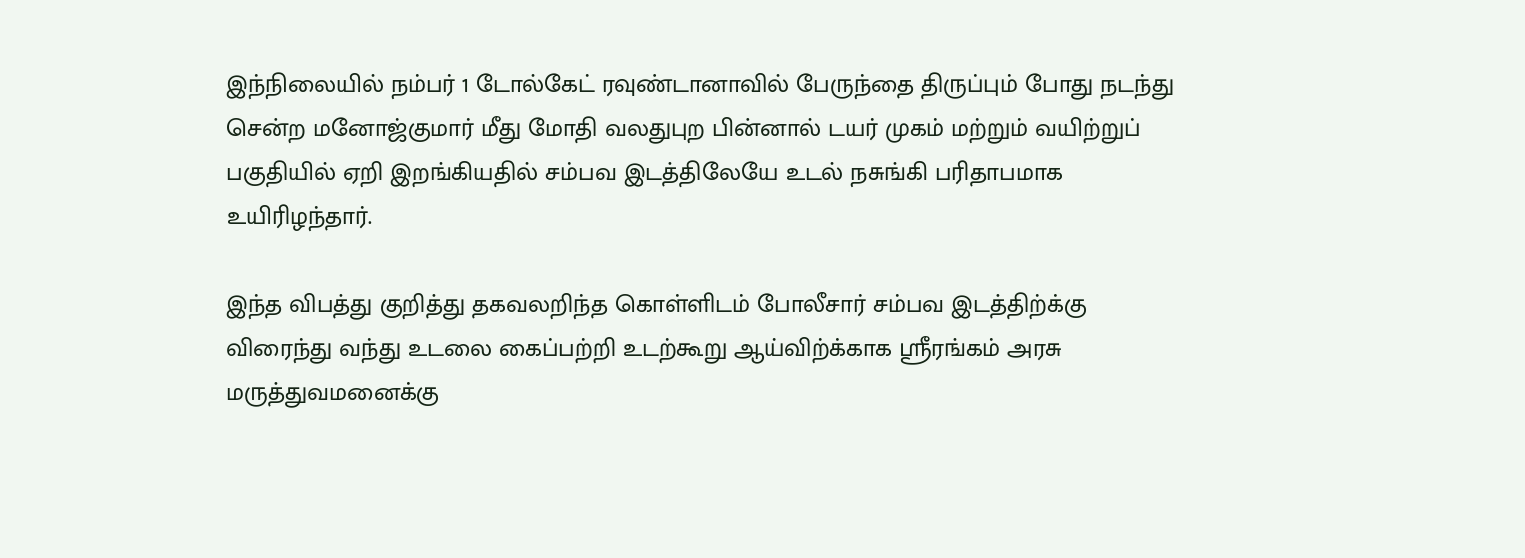இந்நிலையில் நம்பர் 1 டோல்கேட் ரவுண்டானாவில் பேருந்தை திருப்பும் போது நடந்து சென்ற மனோஜ்குமார் மீது மோதி வலதுபுற பின்னால் டயர் முகம் மற்றும் வயிற்றுப் பகுதியில் ஏறி இறங்கியதில் சம்பவ இடத்திலேயே உடல் நசுங்கி பரிதாபமாக உயிரிழந்தார்.

இந்த விபத்து குறித்து தகவலறிந்த கொள்ளிடம் போலீசார் சம்பவ இடத்திற்க்கு விரைந்து வந்து உடலை கைப்பற்றி உடற்கூறு ஆய்விற்க்காக ஸ்ரீரங்கம் அரசு மருத்துவமனைக்கு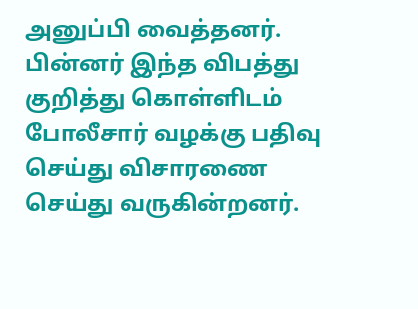அனுப்பி வைத்தனர். பின்னர் இந்த விபத்து குறித்து கொள்ளிடம் போலீசார் வழக்கு பதிவு செய்து விசாரணை செய்து வருகின்றனர்.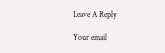Leave A Reply

Your email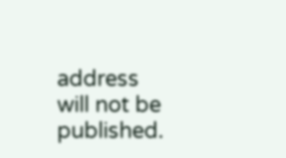address will not be published.